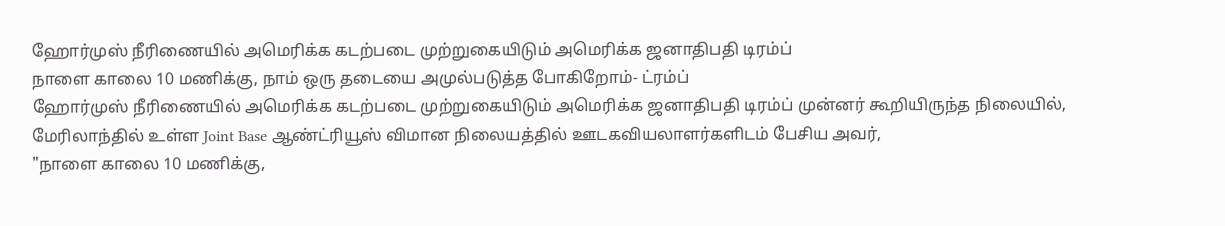ஹோர்முஸ் நீரிணையில் அமெரிக்க கடற்படை முற்றுகையிடும் அமெரிக்க ஜனாதிபதி டிரம்ப்
நாளை காலை 10 மணிக்கு, நாம் ஒரு தடையை அமுல்படுத்த போகிறோம்- ட்ரம்ப்
ஹோர்முஸ் நீரிணையில் அமெரிக்க கடற்படை முற்றுகையிடும் அமெரிக்க ஜனாதிபதி டிரம்ப் முன்னர் கூறியிருந்த நிலையில், மேரிலாந்தில் உள்ள Joint Base ஆண்ட்ரியூஸ் விமான நிலையத்தில் ஊடகவியலாளர்களிடம் பேசிய அவர்,
"நாளை காலை 10 மணிக்கு,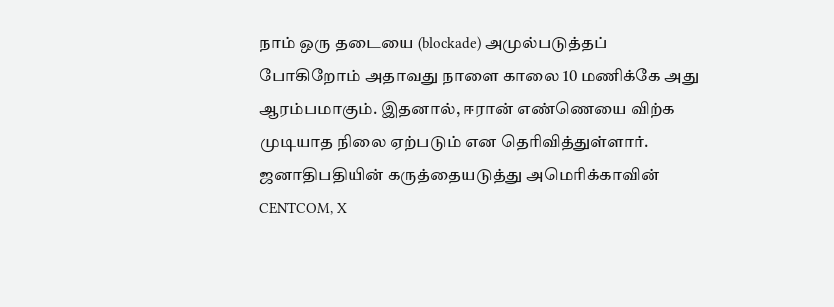நாம் ஒரு தடையை (blockade) அமுல்படுத்தப் போகிறோம் அதாவது நாளை காலை 10 மணிக்கே அது ஆரம்பமாகும். இதனால், ஈரான் எண்ணெயை விற்க முடியாத நிலை ஏற்படும் என தெரிவித்துள்ளார்.
ஜனாதிபதியின் கருத்தையடுத்து அமெரிக்காவின் CENTCOM, X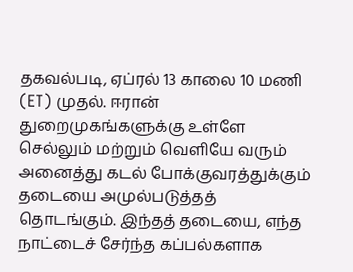தகவல்படி, ஏப்ரல் 13 காலை 10 மணி (ET) முதல். ஈரான் துறைமுகங்களுக்கு உள்ளே செல்லும் மற்றும் வெளியே வரும்
அனைத்து கடல் போக்குவரத்துக்கும் தடையை அமுல்படுத்தத் தொடங்கும். இந்தத் தடையை, எந்த நாட்டைச் சேர்ந்த கப்பல்களாக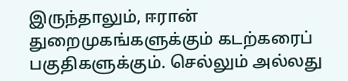இருந்தாலும், ஈரான் துறைமுகங்களுக்கும் கடற்கரைப் பகுதிகளுக்கும். செல்லும் அல்லது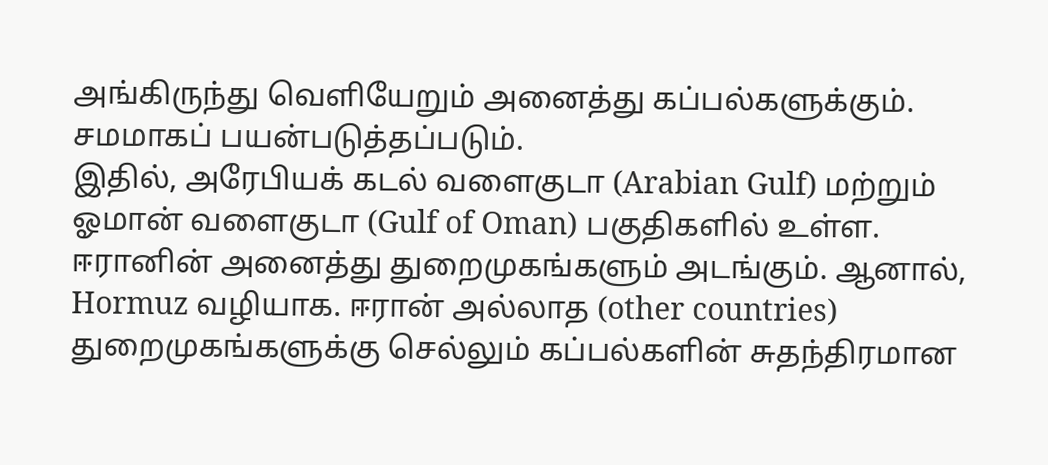அங்கிருந்து வெளியேறும் அனைத்து கப்பல்களுக்கும். சமமாகப் பயன்படுத்தப்படும்.
இதில், அரேபியக் கடல் வளைகுடா (Arabian Gulf) மற்றும் ஓமான் வளைகுடா (Gulf of Oman) பகுதிகளில் உள்ள. ஈரானின் அனைத்து துறைமுகங்களும் அடங்கும். ஆனால், Hormuz வழியாக. ஈரான் அல்லாத (other countries) துறைமுகங்களுக்கு செல்லும் கப்பல்களின் சுதந்திரமான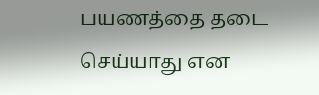பயணத்தை தடை செய்யாது என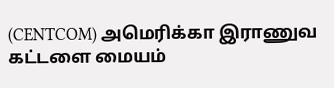(CENTCOM) அமெரிக்கா இராணுவ கட்டளை மையம்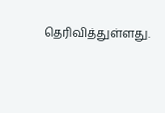தெரிவித்துள்ளது.